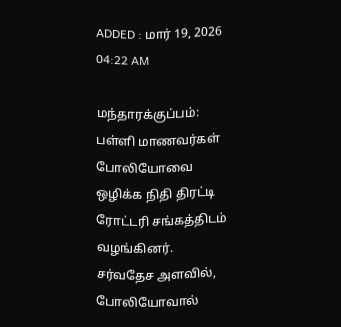ADDED : மார் 19, 2026 04:22 AM

மந்தாரக்குப்பம்: பள்ளி மாணவர்கள் போலியோவை ஒழிக்க நிதி திரட்டி ரோட்டரி சங்கத்திடம் வழங்கினர்.
சர்வதேச அளவில், போலியோவால்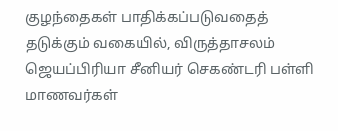குழந்தைகள் பாதிக்கப்படுவதைத் தடுக்கும் வகையில், விருத்தாசலம் ஜெயப்பிரியா சீனியர் செகண்டரி பள்ளி மாணவர்கள்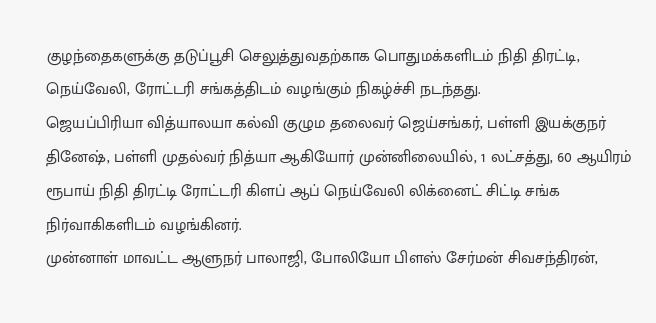குழந்தைகளுக்கு தடுப்பூசி செலுத்துவதற்காக பொதுமக்களிடம் நிதி திரட்டி, நெய்வேலி, ரோட்டரி சங்கத்திடம் வழங்கும் நிகழ்ச்சி நடந்தது.
ஜெயப்பிரியா வித்யாலயா கல்வி குழும தலைவர் ஜெய்சங்கர், பள்ளி இயக்குநர் தினேஷ், பள்ளி முதல்வர் நித்யா ஆகியோர் முன்னிலையில், 1 லட்சத்து, 60 ஆயிரம் ரூபாய் நிதி திரட்டி ரோட்டரி கிளப் ஆப் நெய்வேலி லிக்னைட் சிட்டி சங்க நிர்வாகிகளிடம் வழங்கினர்.
முன்னாள் மாவட்ட ஆளுநர் பாலாஜி, போலியோ பிளஸ் சேர்மன் சிவசந்திரன்,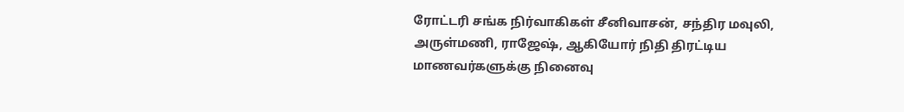ரோட்டரி சங்க நிர்வாகிகள் சீனிவாசன், சந்திர மவுலி, அருள்மணி, ராஜேஷ், ஆகியோர் நிதி திரட்டிய மாணவர்களுக்கு நினைவு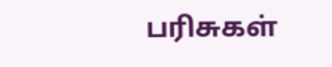பரிசுகள்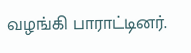வழங்கி பாராட்டினர்.